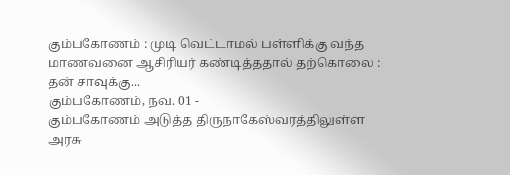கும்பகோணம் : முடி வெட்டாமல் பள்ளிக்கு வந்த மாணவனை ஆசிரியர் கண்டித்ததால் தற்கொலை : தன் சாவுக்கு...
கும்பகோணம், நவ. 01 -
கும்பகோணம் அடுத்த திருநாகேஸ்வரத்திலுள்ள அரசு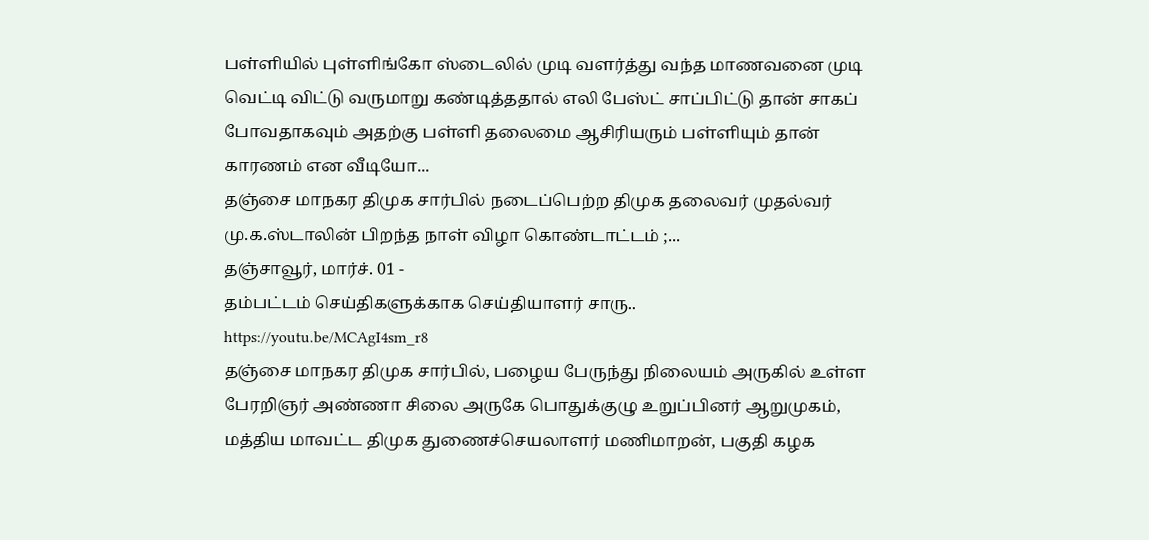பள்ளியில் புள்ளிங்கோ ஸ்டைலில் முடி வளர்த்து வந்த மாணவனை முடி வெட்டி விட்டு வருமாறு கண்டித்ததால் எலி பேஸ்ட் சாப்பிட்டு தான் சாகப் போவதாகவும் அதற்கு பள்ளி தலைமை ஆசிரியரும் பள்ளியும் தான் காரணம் என வீடியோ...
தஞ்சை மாநகர திமுக சார்பில் நடைப்பெற்ற திமுக தலைவர் முதல்வர் மு.க.ஸ்டாலின் பிறந்த நாள் விழா கொண்டாட்டம் ;...
தஞ்சாவூர், மார்ச். 01 -
தம்பட்டம் செய்திகளுக்காக செய்தியாளர் சாரு..
https://youtu.be/MCAgI4sm_r8
தஞ்சை மாநகர திமுக சார்பில், பழைய பேருந்து நிலையம் அருகில் உள்ள பேரறிஞர் அண்ணா சிலை அருகே பொதுக்குழு உறுப்பினர் ஆறுமுகம், மத்திய மாவட்ட திமுக துணைச்செயலாளர் மணிமாறன், பகுதி கழக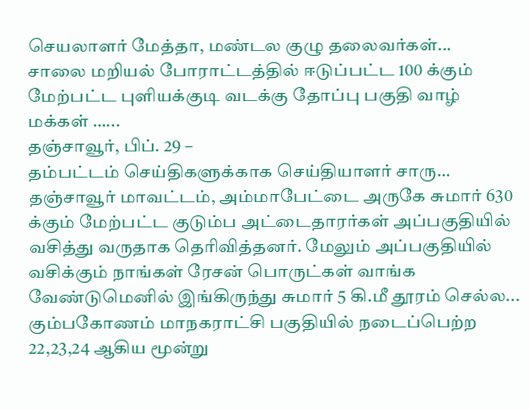செயலாளர் மேத்தா, மண்டல குழு தலைவர்கள்...
சாலை மறியல் போராட்டத்தில் ஈடுப்பட்ட 100 க்கும் மேற்பட்ட புளியக்குடி வடக்கு தோப்பு பகுதி வாழ் மக்கள் …...
தஞ்சாவூர், பிப். 29 –
தம்பட்டம் செய்திகளுக்காக செய்தியாளர் சாரு…
தஞ்சாவூர் மாவட்டம், அம்மாபேட்டை அருகே சுமார் 630 க்கும் மேற்பட்ட குடும்ப அட்டைதாரர்கள் அப்பகுதியில் வசித்து வருதாக தெரிவித்தனர். மேலும் அப்பகுதியில் வசிக்கும் நாங்கள் ரேசன் பொருட்கள் வாங்க வேண்டுமெனில் இங்கிருந்து சுமார் 5 கி.மீ தூரம் செல்ல...
கும்பகோணம் மாநகராட்சி பகுதியில் நடைப்பெற்ற 22,23,24 ஆகிய மூன்று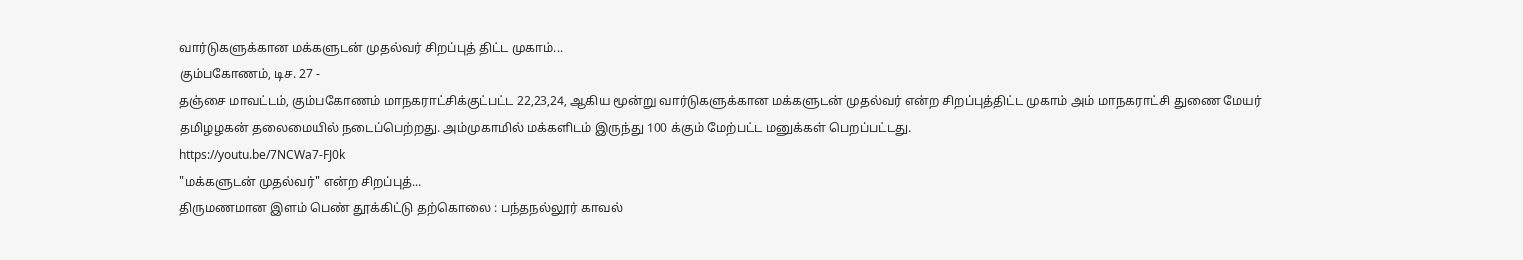வார்டுகளுக்கான மக்களுடன் முதல்வர் சிறப்புத் திட்ட முகாம்...
கும்பகோணம், டிச. 27 -
தஞ்சை மாவட்டம், கும்பகோணம் மாநகராட்சிக்குட்பட்ட 22,23,24, ஆகிய மூன்று வார்டுகளுக்கான மக்களுடன் முதல்வர் என்ற சிறப்புத்திட்ட முகாம் அம் மாநகராட்சி துணை மேயர் தமிழழகன் தலைமையில் நடைப்பெற்றது. அம்முகாமில் மக்களிடம் இருந்து 100 க்கும் மேற்பட்ட மனுக்கள் பெறப்பட்டது.
https://youtu.be/7NCWa7-FJ0k
"மக்களுடன் முதல்வர்" என்ற சிறப்புத்...
திருமணமான இளம் பெண் தூக்கிட்டு தற்கொலை : பந்தநல்லூர் காவல்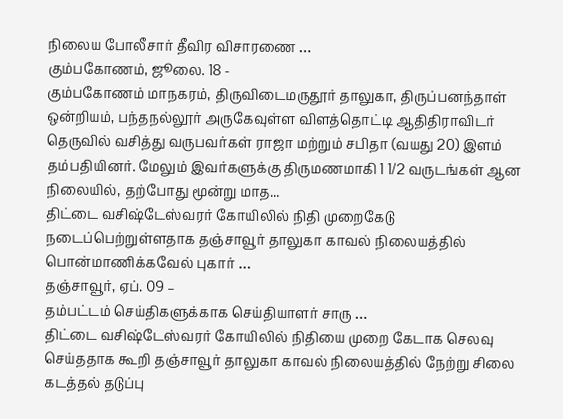நிலைய போலீசார் தீவிர விசாரணை …
கும்பகோணம், ஜூலை. 18 -
கும்பகோணம் மாநகரம், திருவிடைமருதூர் தாலுகா, திருப்பனந்தாள் ஒன்றியம், பந்தநல்லூர் அருகேவுள்ள விளத்தொட்டி ஆதிதிராவிடர் தெருவில் வசித்து வருபவர்கள் ராஜா மற்றும் சபிதா (வயது 20) இளம் தம்பதியினர். மேலும் இவர்களுக்கு திருமணமாகி 1 1/2 வருடங்கள் ஆன நிலையில், தற்போது மூன்று மாத...
திட்டை வசிஷ்டேஸ்வரர் கோயிலில் நிதி முறைகேடு நடைப்பெற்றுள்ளதாக தஞ்சாவூர் தாலுகா காவல் நிலையத்தில் பொன்மாணிக்கவேல் புகார் …
தஞ்சாவூர், ஏப். 09 –
தம்பட்டம் செய்திகளுக்காக செய்தியாளர் சாரு …
திட்டை வசிஷ்டேஸ்வரர் கோயிலில் நிதியை முறை கேடாக செலவு செய்ததாக கூறி தஞ்சாவூர் தாலுகா காவல் நிலையத்தில் நேற்று சிலை கடத்தல் தடுப்பு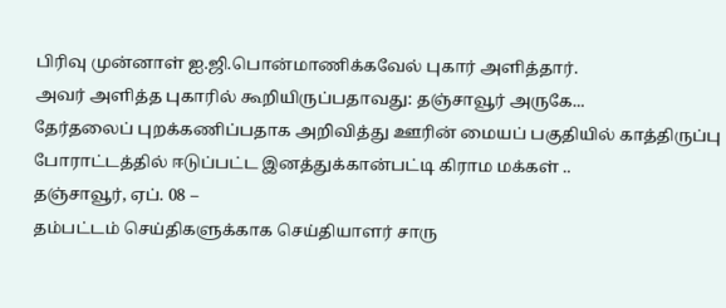பிரிவு முன்னாள் ஐ.ஜி.பொன்மாணிக்கவேல் புகார் அளித்தார்.
அவர் அளித்த புகாரில் கூறியிருப்பதாவது: தஞ்சாவூர் அருகே...
தேர்தலைப் புறக்கணிப்பதாக அறிவித்து ஊரின் மையப் பகுதியில் காத்திருப்பு போராட்டத்தில் ஈடுப்பட்ட இனத்துக்கான்பட்டி கிராம மக்கள் ..
தஞ்சாவூர், ஏப். 08 –
தம்பட்டம் செய்திகளுக்காக செய்தியாளர் சாரு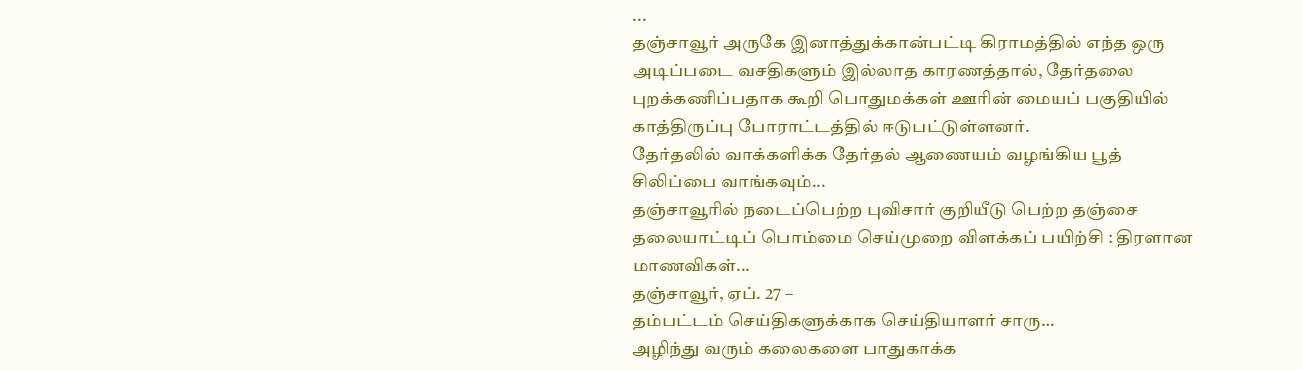...
தஞ்சாவூர் அருகே இனாத்துக்கான்பட்டி கிராமத்தில் எந்த ஒரு அடிப்படை வசதிகளும் இல்லாத காரணத்தால், தேர்தலை புறக்கணிப்பதாக கூறி பொதுமக்கள் ஊரின் மையப் பகுதியில் காத்திருப்பு போராட்டத்தில் ஈடுபட்டுள்ளனர்.
தேர்தலில் வாக்களிக்க தேர்தல் ஆணையம் வழங்கிய பூத் சிலிப்பை வாங்கவும்...
தஞ்சாவூரில் நடைப்பெற்ற புவிசார் குறியீடு பெற்ற தஞ்சை தலையாட்டிப் பொம்மை செய்முறை விளக்கப் பயிற்சி : திரளான மாணவிகள்...
தஞ்சாவூர், ஏப். 27 –
தம்பட்டம் செய்திகளுக்காக செய்தியாளர் சாரு…
அழிந்து வரும் கலைகளை பாதுகாக்க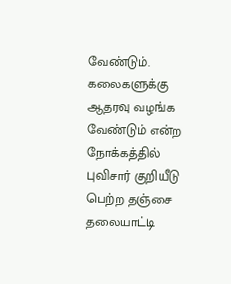வேண்டும். கலைகளுக்கு ஆதரவு வழங்க வேண்டும் என்ற நோக்கத்தில் புவிசார் குறியீடு பெற்ற தஞ்சை தலையாட்டி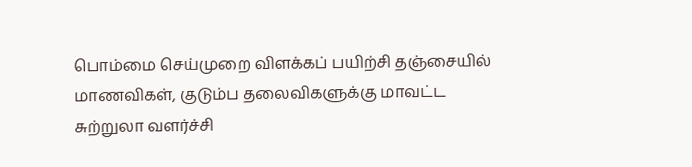பொம்மை செய்முறை விளக்கப் பயிற்சி தஞ்சையில் மாணவிகள், குடும்ப தலைவிகளுக்கு மாவட்ட சுற்றுலா வளர்ச்சி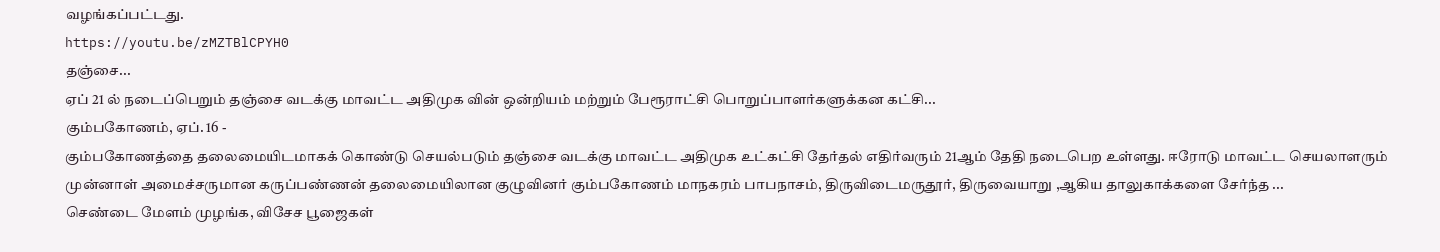வழங்கப்பட்டது.
https://youtu.be/zMZTBlCPYH0
தஞ்சை...
ஏப் 21 ல் நடைப்பெறும் தஞ்சை வடக்கு மாவட்ட அதிமுக வின் ஒன்றியம் மற்றும் பேரூராட்சி பொறுப்பாளர்களுக்கன கட்சி...
கும்பகோணம், ஏப். 16 -
கும்பகோணத்தை தலைமையிடமாகக் கொண்டு செயல்படும் தஞ்சை வடக்கு மாவட்ட அதிமுக உட்கட்சி தேர்தல் எதிர்வரும் 21ஆம் தேதி நடைபெற உள்ளது. ஈரோடு மாவட்ட செயலாளரும் முன்னாள் அமைச்சருமான கருப்பண்ணன் தலைமையிலான குழுவினர் கும்பகோணம் மாநகரம் பாபநாசம், திருவிடைமருதூர், திருவையாறு ,ஆகிய தாலுகாக்களை சேர்ந்த ...
செண்டை மேளம் முழங்க, விசேச பூஜைகள்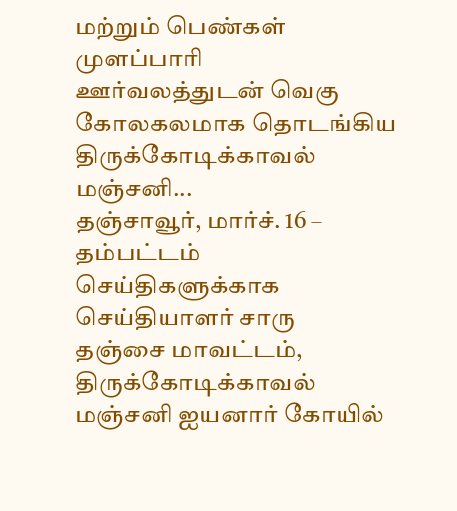மற்றும் பெண்கள் முளப்பாரி ஊர்வலத்துடன் வெகு கோலகலமாக தொடங்கிய திருக்கோடிக்காவல் மஞ்சனி...
தஞ்சாவூர், மார்ச். 16 –
தம்பட்டம் செய்திகளுக்காக செய்தியாளர் சாரு
தஞ்சை மாவட்டம், திருக்கோடிக்காவல் மஞ்சனி ஐயனார் கோயில்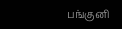பங்குனி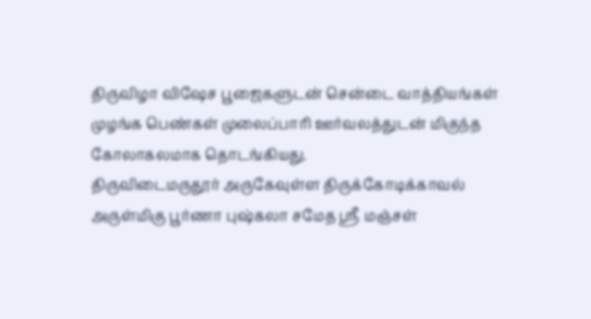திருவிழா விஷேச பூஜைகளுடன் சென்டை வாத்தியங்கள் முழங்க பெண்கள் முலைப்பாரி ஊர்வலத்துடன் மிகுந்த கோலாகலமாக தொடங்கியது.
திருவிடைமருதூர் அருகேவுள்ள திருக்கோடிக்காவல் அருள்மிகு பூர்ணா புஷ்கலா சமேத ஸ்ரீ மஞ்சள்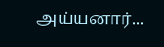அய்யனார்...